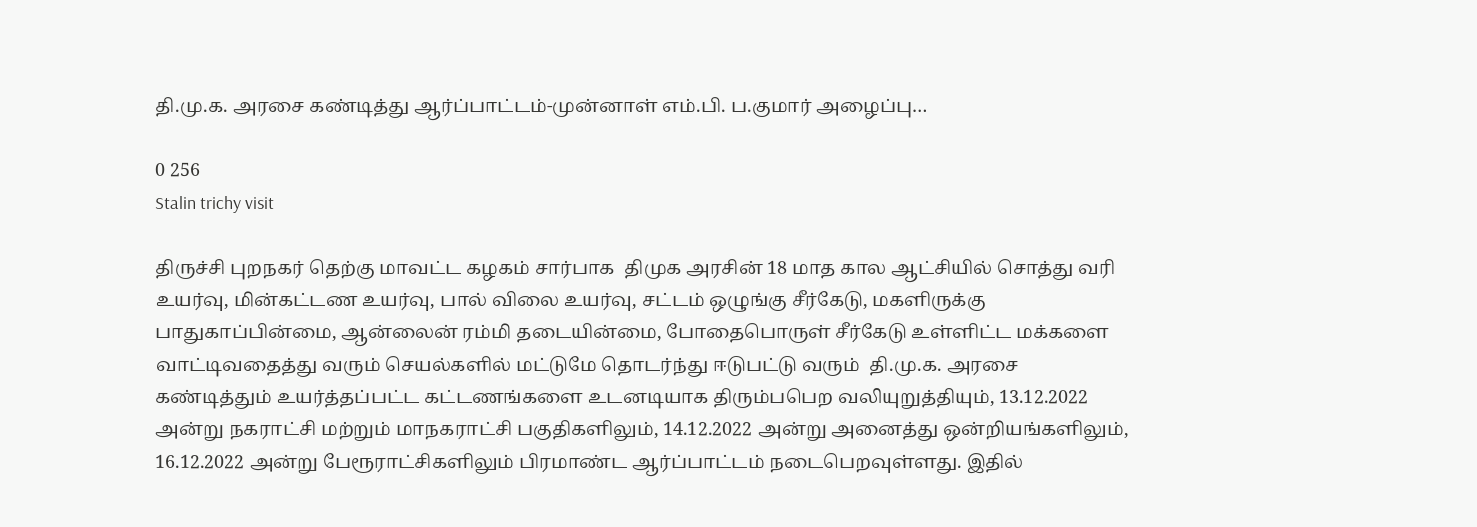தி.மு.க. அரசை கண்டித்து ஆர்ப்பாட்டம்-முன்னாள் எம்.பி. ப.குமார் அழைப்பு…

0 256
Stalin trichy visit

திருச்சி புறநகர் தெற்கு மாவட்ட கழகம் சார்பாக  திமுக அரசின் 18 மாத கால ஆட்சியில் சொத்து வரி உயர்வு, மின்கட்டண உயர்வு, பால் விலை உயர்வு, சட்டம் ஒழுங்கு சீர்கேடு, மகளிருக்கு பாதுகாப்பின்மை, ஆன்லைன் ரம்மி தடையின்மை, போதைபொருள் சீர்கேடு உள்ளிட்ட மக்களை வாட்டிவதைத்து வரும் செயல்களில் மட்டுமே தொடர்ந்து ஈடுபட்டு வரும்  தி.மு.க. அரசை கண்டித்தும் உயர்த்தப்பட்ட கட்டணங்களை உடனடியாக திரும்பபெற வலியுறுத்தியும், 13.12.2022 அன்று நகராட்சி மற்றும் மாநகராட்சி பகுதிகளிலும், 14.12.2022 அன்று அனைத்து ஒன்றியங்களிலும், 16.12.2022 அன்று பேரூராட்சிகளிலும் பிரமாண்ட ஆர்ப்பாட்டம் நடைபெறவுள்ளது. இதில்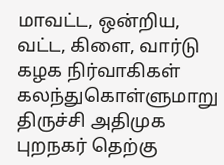மாவட்ட, ஒன்றிய, வட்ட, கிளை, வார்டு கழக நிர்வாகிகள் கலந்துகொள்ளுமாறு திருச்சி அதிமுக புறநகர் தெற்கு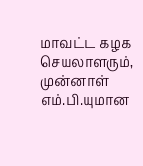மாவட்ட கழக செயலாளரும், முன்னாள் எம்.பி.யுமான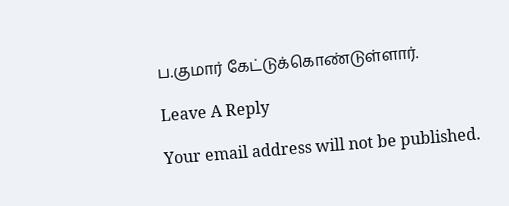ப.குமார் கேட்டுக்கொண்டுள்ளார்.

Leave A Reply

Your email address will not be published.